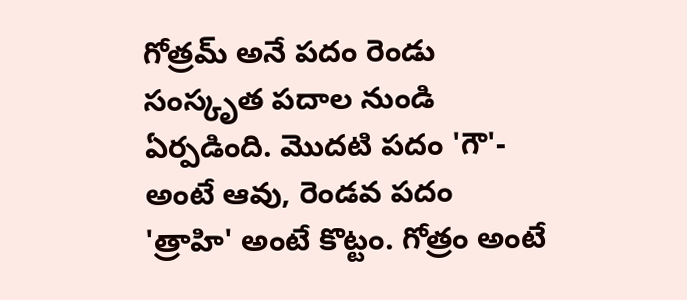గోత్రమ్ అనే పదం రెండు సంస్కృత పదాల నుండి ఏర్పడింది. మొదటి పదం 'గౌ'- అంటే ఆవు, రెండవ పదం 'త్రాహి' అంటే కొట్టం. గోత్రం అంటే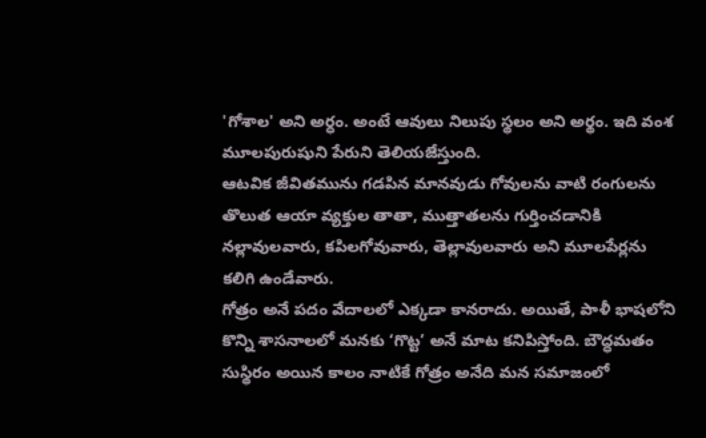'గోశాల' అని అర్ధం. అంటే ఆవులు నిలుపు స్థలం అని అర్థం. ఇది వంశ మూలపురుషుని పేరుని తెలియజేస్తుంది.
ఆటవిక జీవితమును గడపిన మానవుడు గోవులను వాటి రంగులను తొలుత ఆయా వ్యక్తుల తాతా, ముత్తాతలను గుర్తించడానికి నల్లావులవారు, కపిలగోవువారు, తెల్లావులవారు అని మూలపేర్లను కలిగి ఉండేవారు.
గోత్రం అనే పదం వేదాలలో ఎక్కడా కానరాదు. అయితే, పాళీ భాషలోని కొన్ని శాసనాలలో మనకు ‘గొట్ట’ అనే మాట కనిపిస్తోంది. బౌద్ధమతం సుస్థిరం అయిన కాలం నాటికే గోత్రం అనేది మన సమాజంలో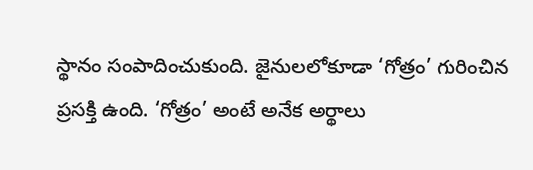స్థానం సంపాదించుకుంది. జైనులలోకూడా ‘గోత్రం’ గురించిన ప్రసక్తి ఉంది. ‘గోత్రం’ అంటే అనేక అర్థాలు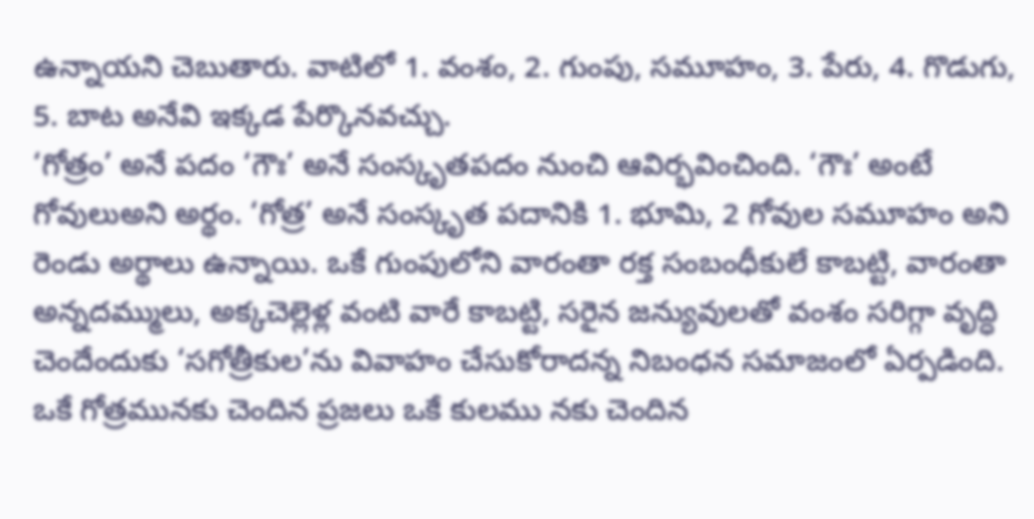ఉన్నాయని చెబుతారు. వాటిలో 1. వంశం, 2. గుంపు, సమూహం, 3. పేరు, 4. గొడుగు, 5. బాట అనేవి ఇక్కడ పేర్కొనవచ్చు.
‘గోత్రం’ అనే పదం ‘గౌః’ అనే సంస్కృతపదం నుంచి ఆవిర్భవించింది. ‘గౌః’ అంటే గోవులుఅని అర్థం. ‘గోత్ర’ అనే సంస్కృత పదానికి 1. భూమి, 2 గోవుల సమూహం అని రెండు అర్థాలు ఉన్నాయి. ఒకే గుంపులోని వారంతా రక్త సంబంధీకులే కాబట్టి, వారంతా అన్నదమ్ములు, అక్కచెల్లెళ్ల వంటి వారే కాబట్టి, సరైన జన్యువులతో వంశం సరిగ్గా వృద్ధి చెందేందుకు ‘సగోత్రీకుల’ను వివాహం చేసుకోరాదన్న నిబంధన సమాజంలో ఏర్పడింది.
ఒకే గోత్రమునకు చెందిన ప్రజలు ఒకే కులము నకు చెందిన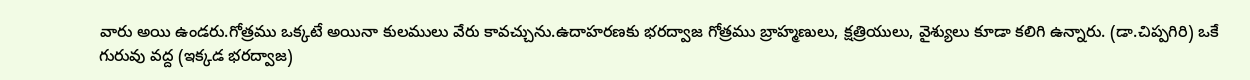వారు అయి ఉండరు.గోత్రము ఒక్కటే అయినా కులములు వేరు కావచ్చును.ఉదాహరణకు భరద్వాజ గోత్రము బ్రాహ్మణులు, క్షత్రియులు, వైశ్యులు కూడా కలిగి ఉన్నారు. (డా.చిప్పగిరి) ఒకే
గురువు వద్ద (ఇక్కడ భరద్వాజ)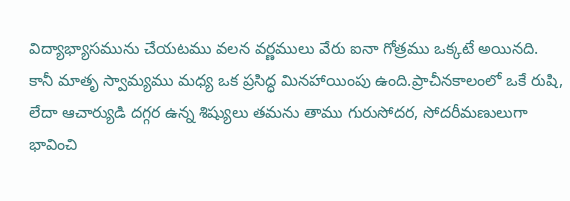విద్యాభ్యాసమును చేయటము వలన వర్ణములు వేరు ఐనా గోత్రము ఒక్కటే అయినది. కానీ మాతృ స్వామ్యము మధ్య ఒక ప్రసిద్ధ మినహాయింపు ఉంది.ప్రాచీనకాలంలో ఒకే రుషి, లేదా ఆచార్యుడి దగ్గర ఉన్న శిష్యులు తమను తాము గురుసోదర, సోదరీమణులుగా భావించి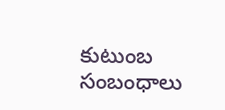కుటుంబ సంబంధాలు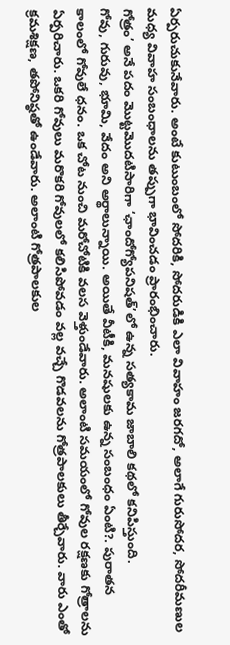ఏర్పరుచుకునేవారు. అంటే కుటుంబంలో సోదరికి, సోదరుడికి ఎలా వివాహం జరగదో, అలాగే గురుసోదర, సోదరీమణుల మధ్య వివాహ సంబంధాలను తప్పుగా భావించడం ప్రారంభించారు.
గోత్రం’ అనే పదం మొట్టమొదటిసారిగా ‘ఛాందోగ్యోపనిషత్’లో ఉన్న సత్యకామ జాబాలి కథలో కనిపిస్తుంది.
గోవు, గురువు, భూమి, వేదం అని అర్థాలున్నాయి. అయితే వీటీకి, మనషులకు ఉన్న సంబంధం ఏంటి?. పురాతన కాలంలో గోవులే ధనం. ఒక చోట నుంచి మరోచోటికి వలస వెళ్తుండేవారు. అలాంటి సమయంలో గోవుల రక్షణకు గోత్రాలను ఏర్పరిచారు. ఒకరి గోవులు మరొకరి గోవులలో కలిసిపోవడం వల్ల వచ్చే గొడవలను గోత్రపాలకులు తీర్చేవారు. వారు ఎంతో క్రమశిక్షణ, తపోనిష్ఠతో ఉండేవారు. అలాంటి గోత్రపాలకుల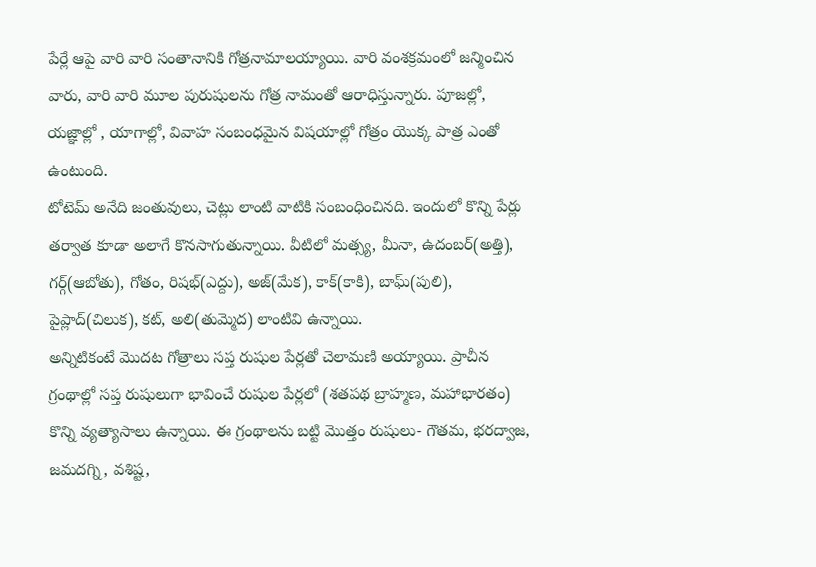పేర్లే ఆపై వారి వారి సంతానానికి గోత్రనామాలయ్యాయి. వారి వంశక్రమంలో జన్మించిన వారు, వారి వారి మూల పురుషులను గోత్ర నామంతో ఆరాధిస్తున్నారు. పూజల్లో, యజ్ఞాల్లో , యాగాల్లో, వివాహ సంబంధమైన విషయాల్లో గోత్రం యొక్క పాత్ర ఎంతో ఉంటుంది.
టోటెమ్ అనేది జంతువులు, చెట్లు లాంటి వాటికి సంబంధించినది. ఇందులో కొన్ని పేర్లు తర్వాత కూడా అలాగే కొనసాగుతున్నాయి. వీటిలో మత్స్య, మీనా, ఉదంబర్(అత్తి), గర్గ్(ఆబోతు), గోతం, రిషభ్(ఎద్దు), అజ్(మేక), కాక్(కాకి), బాఘ్(పులి), పైప్లాద్(చిలుక), కట్, అలి(తుమ్మెద) లాంటివి ఉన్నాయి.
అన్నిటికంటే మొదట గోత్రాలు సప్త రుషుల పేర్లతో చెలామణి అయ్యాయి. ప్రాచీన గ్రంథాల్లో సప్త రుషులుగా భావించే రుషుల పేర్లలో (శతపథ బ్రాహ్మణ, మహాభారతం) కొన్ని వ్యత్యాసాలు ఉన్నాయి. ఈ గ్రంథాలను బట్టి మొత్తం రుషులు- గౌతమ, భరద్వాజ, జమదగ్ని, వశిష్ట,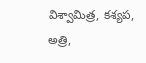విశ్వామిత్ర, కశ్యప, అత్రి,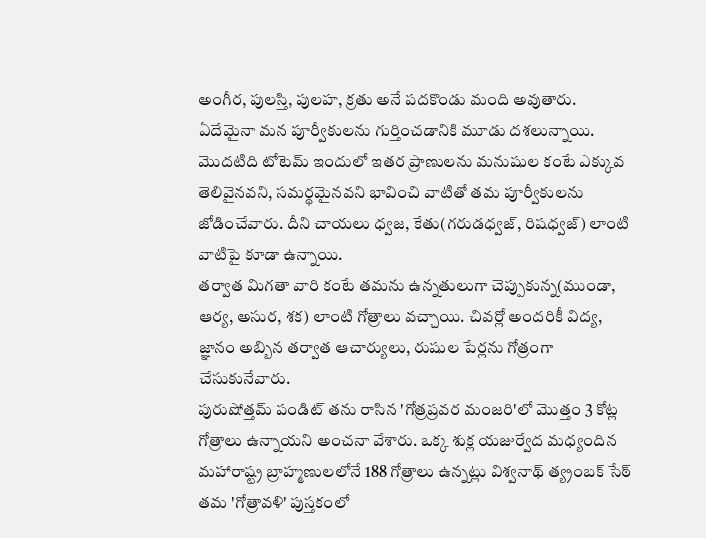అంగీర, పులస్తి, పులహ, క్రతు అనే పదకొండు మంది అవుతారు.
ఏదేమైనా మన పూర్వీకులను గుర్తించడానికి మూడు దశలున్నాయి. మొదటిది టోటెమ్ ఇందులో ఇతర ప్రాణులను మనుషుల కంటే ఎక్కువ తెలివైనవని, సమర్థమైనవని భావించి వాటితో తమ పూర్వీకులను జోడించేవారు. దీని చాయలు ధ్వజ, కేతు(గరుడధ్వజ్, రిషధ్వజ్) లాంటి వాటిపై కూడా ఉన్నాయి.
తర్వాత మిగతా వారి కంటే తమను ఉన్నతులుగా చెప్పుకున్న(ముండా, ఆర్య, అసుర, శక) లాంటి గోత్రాలు వచ్చాయి. చివర్లో అందరికీ విద్య, జ్ఞానం అబ్బిన తర్వాత ఆచార్యులు, రుషుల పేర్లను గోత్రంగా చేసుకునేవారు.
పురుషోత్తమ్ పండిట్ తను రాసిన 'గోత్రప్రవర మంజరి'లో మొత్తం 3 కోట్ల గోత్రాలు ఉన్నాయని అంచనా వేశారు. ఒక్క శుక్ల యజుర్వేద మధ్యందిన మహారాష్ట్ర బ్రాహ్మణులలోనే 188 గోత్రాలు ఉన్నట్లు విశ్వనాథ్ త్య్రంబక్ సేఠ్ తమ 'గోత్రావళి' పుస్తకంలో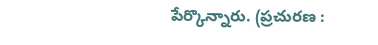పేర్కొన్నారు. (ప్రచురణ :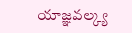యాజ్ఞవల్క్య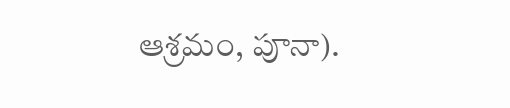ఆశ్రమం, పూనా).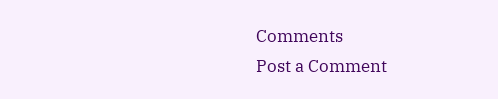Comments
Post a Comment